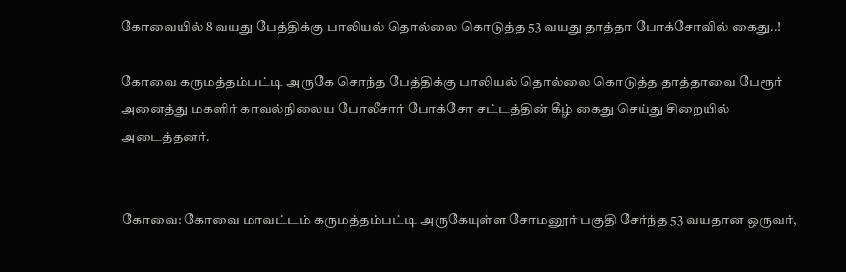கோவையில் 8 வயது பேத்திக்கு பாலியல் தொல்லை கொடுத்த 53 வயது தாத்தா போக்சோவில் கைது..!

கோவை கருமத்தம்பட்டி அருகே சொந்த பேத்திக்கு பாலியல் தொல்லை கொடுத்த தாத்தாவை பேரூர் அனைத்து மகளிர் காவல்நிலைய போலீசார் போக்சோ சட்டத்தின் கீழ் கைது செய்து சிறையில் அடைத்தனர்.


கோவை: கோவை மாவட்டம் கருமத்தம்பட்டி அருகேயுள்ள சோமனூர் பகுதி சேர்ந்த 53 வயதான ஒருவர்,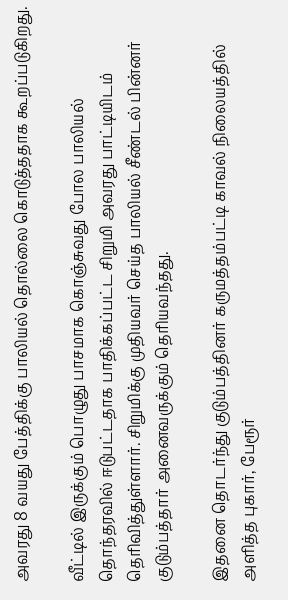அவரது 8 வயது பேத்திக்கு பாலியல் தொல்லை கொடுத்ததாக கூறப்படுகிறது.

வீட்டில் இருக்கும் பொழுது பாசமாக கொஞ்சுவது போல பாலியல் தொந்தரவில் ஈடுபட்டதாக பாதிக்கப்பட்ட சிறுமி அவரது பாட்டியிடம் தெரிவித்துள்ளார். சிறுமிக்கு முதியவர் செய்த பாலியல் சீண்டல் பின்னர் குடும்பத்தார் அனைவருக்கும் தெரியவந்தது.

இதனை தொடர்ந்து குடும்பத்தினர் கருமத்தம்பட்டி காவல் நிலையத்தில் அளித்த புகார், பேரூர்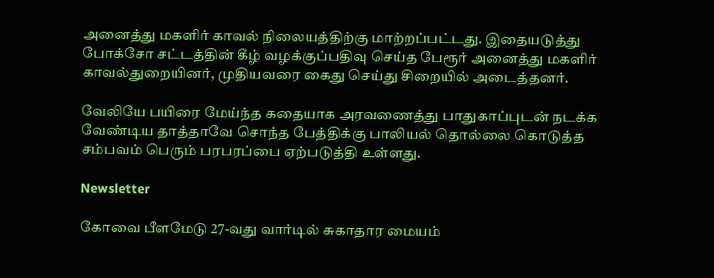அனைத்து மகளிர் காவல் நிலையத்திற்கு மாற்றப்பட்டது. இதையடுத்து போக்சோ சட்டத்தின் கீழ் வழக்குப்பதிவு செய்த பேரூர் அனைத்து மகளிர் காவல்துறையினர், முதியவரை கைது செய்து சிறையில் அடைத்தனர்.

வேலியே பயிரை மேய்ந்த கதையாக அரவணைத்து பாதுகாப்புடன் நடக்க வேண்டிய தாத்தாவே சொந்த பேத்திக்கு பாலியல் தொல்லை கொடுத்த சம்பவம் பெரும் பரபரப்பை ஏற்படுத்தி உள்ளது.

Newsletter

கோவை பீளமேடு 27-வது வார்டில் சுகாதார மையம்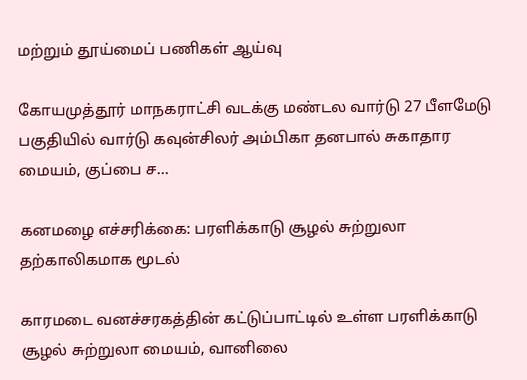மற்றும் தூய்மைப் பணிகள் ஆய்வு

கோயமுத்தூர் மாநகராட்சி வடக்கு மண்டல வார்டு 27 பீளமேடு பகுதியில் வார்டு கவுன்சிலர் அம்பிகா தனபால் சுகாதார மையம், குப்பை ச...

கனமழை எச்சரிக்கை: பரளிக்காடு சூழல் சுற்றுலா தற்காலிகமாக மூடல்

காரமடை வனச்சரகத்தின் கட்டுப்பாட்டில் உள்ள பரளிக்காடு சூழல் சுற்றுலா மையம், வானிலை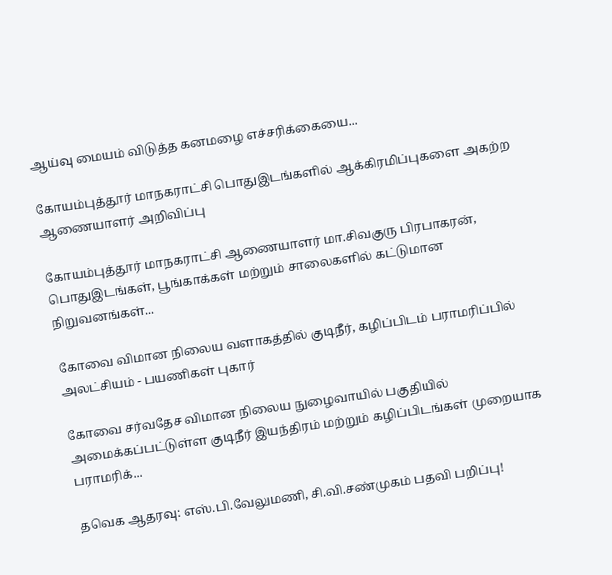ஆய்வு மையம் விடுத்த கனமழை எச்சரிக்கையை...

கோயம்புத்தூர் மாநகராட்சி பொதுஇடங்களில் ஆக்கிரமிப்புகளை அகற்ற ஆணையாளர் அறிவிப்பு

கோயம்புத்தூர் மாநகராட்சி ஆணையாளர் மா.சிவகுரு பிரபாகரன், பொதுஇடங்கள், பூங்காக்கள் மற்றும் சாலைகளில் கட்டுமான நிறுவனங்கள்...

கோவை விமான நிலைய வளாகத்தில் குடிநீர், கழிப்பிடம் பராமரிப்பில் அலட்சியம் - பயணிகள் புகார்

கோவை சர்வதேச விமான நிலைய நுழைவாயில் பகுதியில் அமைக்கப்பட்டுள்ள குடிநீர் இயந்திரம் மற்றும் கழிப்பிடங்கள் முறையாக பராமரிக்...

தவெக ஆதரவு: எஸ்.பி.வேலுமணி, சி.வி.சண்முகம் பதவி பறிப்பு!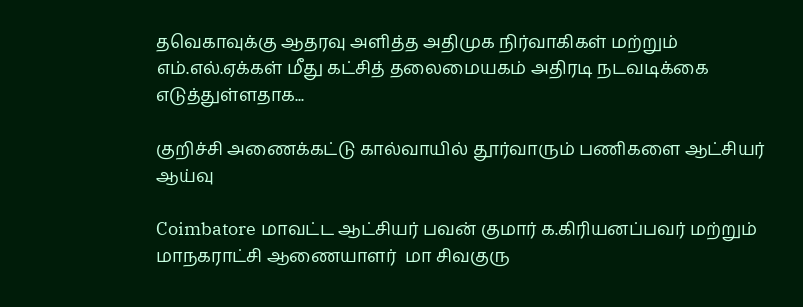தவெகாவுக்கு ஆதரவு அளித்த அதிமுக நிர்வாகிகள் மற்றும் எம்.எல்.ஏக்கள் மீது கட்சித் தலைமையகம் அதிரடி நடவடிக்கை எடுத்துள்ளதாக...

குறிச்சி அணைக்கட்டு கால்வாயில் தூர்வாரும் பணிகளை ஆட்சியர் ஆய்வு

Coimbatore மாவட்ட ஆட்சியர் பவன் குமார் க.கிரியனப்பவர் மற்றும் மாநகராட்சி ஆணையாளர்  மா சிவகுரு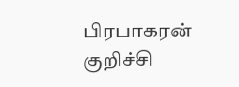பிரபாகரன் குறிச்சி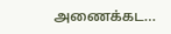அணைக்கட...